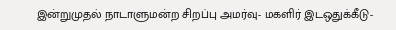இன்றுமுதல் நாடாளுமன்ற சிறப்பு அமர்வு- மகளிர் இடஒதுக்கீடு-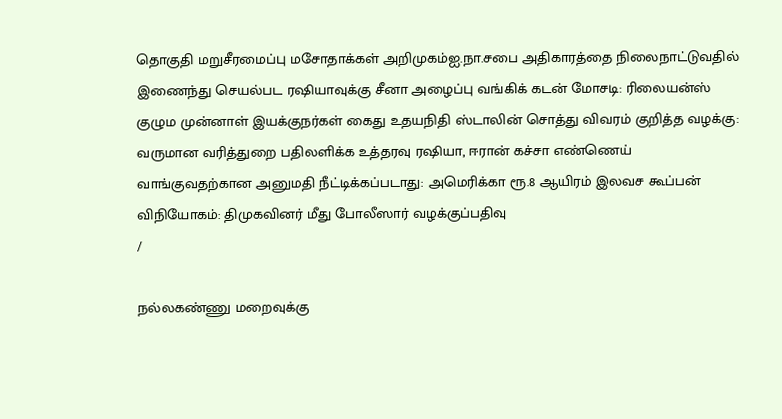தொகுதி மறுசீரமைப்பு மசோதாக்கள் அறிமுகம்ஐ.நா.சபை அதிகாரத்தை நிலைநாட்டுவதில் இணைந்து செயல்பட ரஷியாவுக்கு சீனா அழைப்பு வங்கிக் கடன் மோசடி: ரிலையன்ஸ் குழும முன்னாள் இயக்குநர்கள் கைது உதயநிதி ஸ்டாலின் சொத்து விவரம் குறித்த வழக்கு: வருமான வரித்துறை பதிலளிக்க உத்தரவு ரஷியா, ஈரான் கச்சா எண்ணெய் வாங்குவதற்கான அனுமதி நீட்டிக்கப்படாது: அமெரிக்கா ரூ.8 ஆயிரம் இலவச கூப்பன் விநியோகம்: திமுகவினர் மீது போலீஸார் வழக்குப்பதிவு
/

நல்லகண்ணு மறைவுக்கு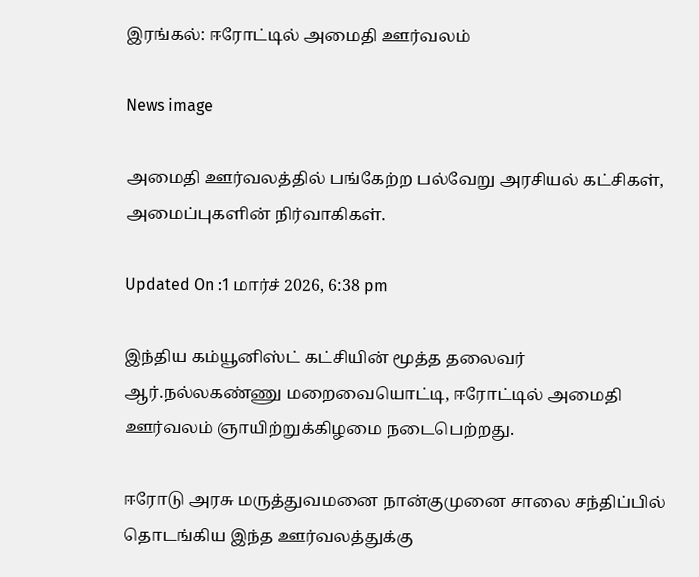இரங்கல்: ஈரோட்டில் அமைதி ஊர்வலம்

News image

அமைதி ஊர்வலத்தில் பங்கேற்ற பல்வேறு அரசியல் கட்சிகள், அமைப்புகளின் நிர்வாகிகள்.

Updated On :1 மார்ச் 2026, 6:38 pm

இந்திய கம்யூனிஸ்ட் கட்சியின் மூத்த தலைவர் ஆர்.நல்லகண்ணு மறைவையொட்டி, ஈரோட்டில் அமைதி ஊர்வலம் ஞாயிற்றுக்கிழமை நடைபெற்றது.

ஈரோடு அரசு மருத்துவமனை நான்குமுனை சாலை சந்திப்பில் தொடங்கிய இந்த ஊர்வலத்துக்கு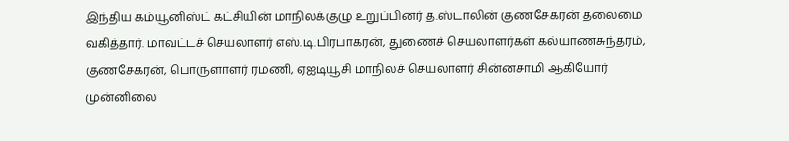இந்திய கம்யூனிஸ்ட் கட்சியின் மாநிலக்குழு உறுப்பினர் த.ஸ்டாலின் குணசேகரன் தலைமை வகித்தார். மாவட்டச் செயலாளர் எஸ்.டி.பிரபாகரன், துணைச் செயலாளர்கள் கல்யாணசுந்தரம், குணசேகரன், பொருளாளர் ரமணி, ஏஐடியூசி மாநிலச் செயலாளர் சின்னசாமி ஆகியோர் முன்னிலை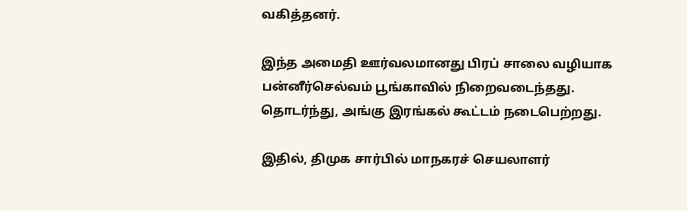வகித்தனர்.

இந்த அமைதி ஊர்வலமானது பிரப் சாலை வழியாக பன்னீர்செல்வம் பூங்காவில் நிறைவடைந்தது. தொடர்ந்து, அங்கு இரங்கல் கூட்டம் நடைபெற்றது.

இதில், திமுக சார்பில் மாநகரச் செயலாளர்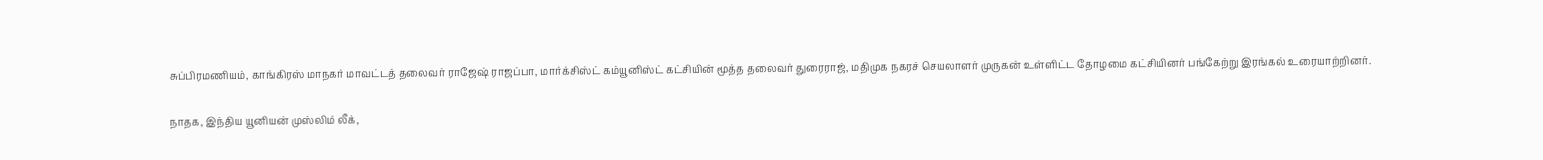சுப்பிரமணியம், காங்கிரஸ் மாநகர் மாவட்டத் தலைவர் ராஜேஷ் ராஜப்பா, மார்க்சிஸ்ட் கம்யூனிஸ்ட் கட்சியின் மூத்த தலைவர் துரைராஜ், மதிமுக நகரச் செயலாளர் முருகன் உள்ளிட்ட தோழமை கட்சியினர் பங்கேற்று இரங்கல் உரையாற்றினர்.

நாதக, இந்திய யூனியன் முஸ்லிம் லீக்,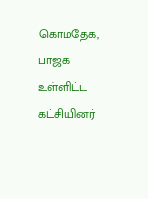கொமதேக, பாஜக உள்ளிட்ட கட்சியினர்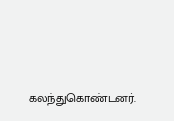கலந்துகொண்டனர்.